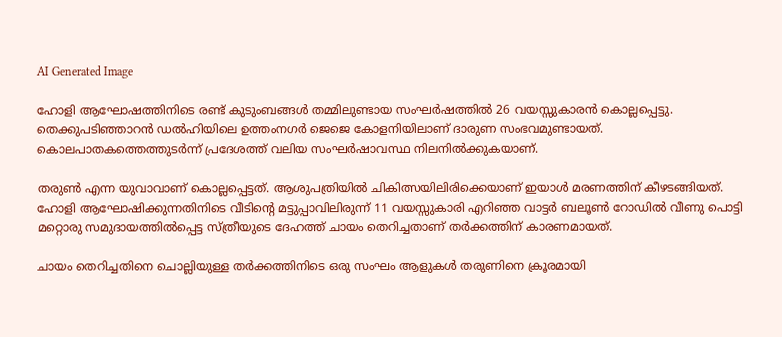AI Generated Image

ഹോളി ആഘോഷത്തിനിടെ രണ്ട് കുടുംബങ്ങൾ തമ്മിലുണ്ടായ സംഘർഷത്തിൽ 26 വയസ്സുകാരൻ കൊല്ലപ്പെട്ടു. തെക്കുപടിഞ്ഞാറൻ ഡൽഹിയിലെ ഉത്തംനഗർ ജെജെ കോളനിയിലാണ് ദാരുണ സംഭവമുണ്ടായത്. കൊലപാതകത്തെത്തുടർന്ന് പ്രദേശത്ത് വലിയ സംഘർഷാവസ്ഥ നിലനിൽക്കുകയാണ്.

തരുൺ എന്ന യുവാവാണ് കൊല്ലപ്പെട്ടത്. ആശുപത്രിയിൽ ചികിത്സയിലിരിക്കെയാണ് ഇയാൾ മരണത്തിന് കീഴടങ്ങിയത്. ഹോളി ആഘോഷിക്കുന്നതിനിടെ വീടിന്റെ മട്ടുപ്പാവിലിരുന്ന് 11 വയസ്സുകാരി എറിഞ്ഞ വാട്ടർ ബലൂൺ റോഡിൽ വീണു പൊട്ടി മറ്റൊരു സമുദായത്തിൽപ്പെട്ട സ്ത്രീയുടെ ദേഹത്ത് ചായം തെറിച്ചതാണ് തർക്കത്തിന് കാരണമായത്.

ചായം തെറിച്ചതിനെ ചൊല്ലിയുള്ള തർക്കത്തിനിടെ ഒരു സംഘം ആളുകൾ തരുണിനെ ക്രൂരമായി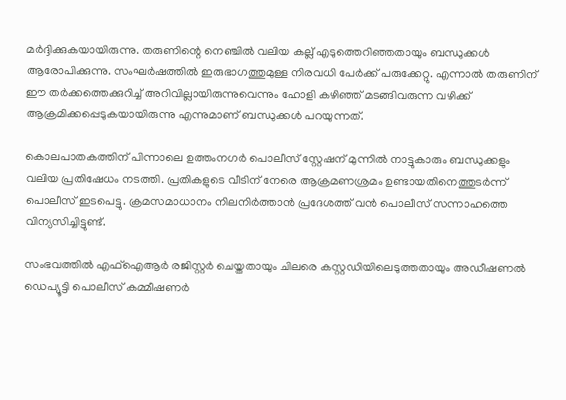മർദ്ദിക്കുകയായിരുന്നു. തരുണിന്റെ നെഞ്ചിൽ വലിയ കല്ല് എടുത്തെറിഞ്ഞതായും ബന്ധുക്കൾ ആരോപിക്കുന്നു. സംഘർഷത്തിൽ ഇരുഭാഗത്തുമുള്ള നിരവധി പേർക്ക് പരുക്കേറ്റു. എന്നാല്‍ തരുണിന് ഈ തർക്കത്തെക്കുറിച്ച് അറിവില്ലായിരുന്നുവെന്നും ഹോളി കഴിഞ്ഞ് മടങ്ങിവരുന്ന വഴിക്ക് ആക്രമിക്കപ്പെടുകയായിരുന്നു എന്നുമാണ് ബന്ധുക്കള്‍ പറയുന്നത്.

കൊലപാതകത്തിന് പിന്നാലെ ഉത്തംനഗർ പൊലീസ് സ്റ്റേഷന് മുന്നിൽ നാട്ടുകാരും ബന്ധുക്കളും വലിയ പ്രതിഷേധം നടത്തി. പ്രതികളുടെ വീടിന് നേരെ ആക്രമണശ്രമം ഉണ്ടായതിനെത്തുടർന്ന് പൊലീസ് ഇടപെട്ടു. ക്രമസമാധാനം നിലനിർത്താൻ പ്രദേശത്ത് വൻ പൊലീസ് സന്നാഹത്തെ വിന്യസിച്ചിട്ടുണ്ട്.

സംഭവത്തിൽ എഫ്‌ഐആർ രജിസ്റ്റർ ചെയ്തതായും ചിലരെ കസ്റ്റഡിയിലെടുത്തതായും അഡീഷണൽ ഡെപ്യൂട്ടി പൊലീസ് കമ്മീഷണർ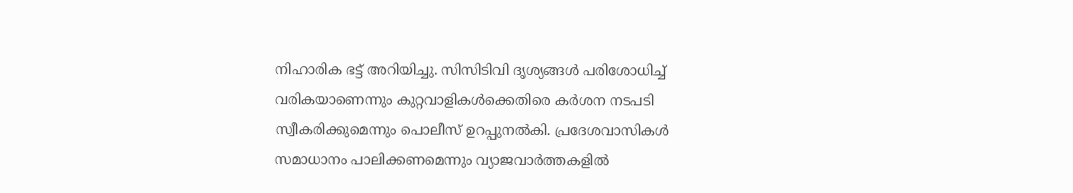നിഹാരിക ഭട്ട് അറിയിച്ചു. സിസിടിവി ദൃശ്യങ്ങൾ പരിശോധിച്ച് വരികയാണെന്നും കുറ്റവാളികൾക്കെതിരെ കർശന നടപടി സ്വീകരിക്കുമെന്നും പൊലീസ് ഉറപ്പുനൽകി. പ്രദേശവാസികൾ സമാധാനം പാലിക്കണമെന്നും വ്യാജവാർത്തകളിൽ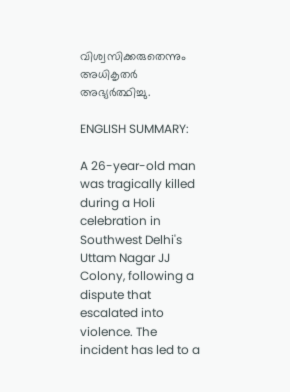വിശ്വസിക്കരുതെന്നും അധികൃതർ അഭ്യർത്ഥിച്ചു.

ENGLISH SUMMARY:

A 26-year-old man was tragically killed during a Holi celebration in Southwest Delhi's Uttam Nagar JJ Colony, following a dispute that escalated into violence. The incident has led to a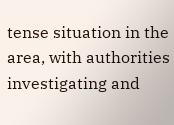tense situation in the area, with authorities investigating and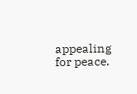appealing for peace.